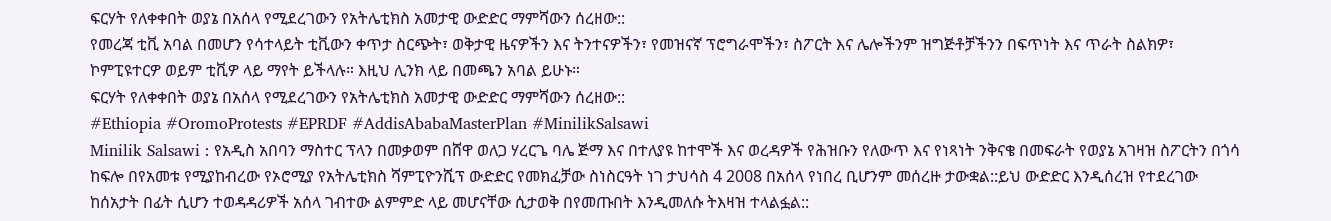ፍርሃት የለቀቀበት ወያኔ በአሰላ የሚደረገውን የአትሌቲክስ አመታዊ ውድድር ማምሻውን ሰረዘው::
የመረጃ ቲቪ አባል በመሆን የሳተላይት ቲቪውን ቀጥታ ስርጭት፣ ወቅታዊ ዜናዎችን እና ትንተናዎችን፣ የመዝናኛ ፕሮግራሞችን፣ ስፖርት እና ሌሎችንም ዝግጅቶቻችንን በፍጥነት እና ጥራት ስልክዎ፣ ኮምፒዩተርዎ ወይም ቲቪዎ ላይ ማየት ይችላሉ። እዚህ ሊንክ ላይ በመጫን አባል ይሁኑ።
ፍርሃት የለቀቀበት ወያኔ በአሰላ የሚደረገውን የአትሌቲክስ አመታዊ ውድድር ማምሻውን ሰረዘው::
#Ethiopia #OromoProtests #EPRDF #AddisAbabaMasterPlan #MinilikSalsawi
Minilik Salsawi : የአዲስ አበባን ማስተር ፕላን በመቃወም በሸዋ ወለጋ ሃረርጌ ባሌ ጅማ እና በተለያዩ ከተሞች እና ወረዳዎች የሕዝቡን የለውጥ እና የነጻነት ንቅናቄ በመፍራት የወያኔ አገዛዝ ስፖርትን በጎሳ ከፍሎ በየአመቱ የሚያከብረው የኦሮሚያ የአትሌቲክስ ሻምፒዮንሺፕ ውድድር የመክፈቻው ስነስርዓት ነገ ታህሳስ 4 2008 በአሰላ የነበረ ቢሆንም መሰረዙ ታውቋል::ይህ ውድድር እንዲሰረዝ የተደረገው ከሰአታት በፊት ሲሆን ተወዳዳሪዎች አሰላ ገብተው ልምምድ ላይ መሆናቸው ሲታወቅ በየመጡበት እንዲመለሱ ትእዛዝ ተላልፏል::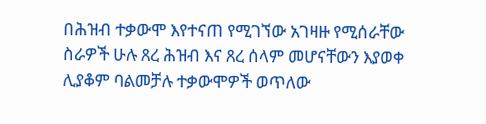በሕዝብ ተቃውሞ እየተናጠ የሚገኘው አገዛዙ የሚሰራቸው ስራዎች ሁሉ ጸረ ሕዝብ እና ጸረ ሰላም መሆናቸውን እያወቀ ሊያቆም ባልመቻሉ ተቃውሞዎች ወጥለው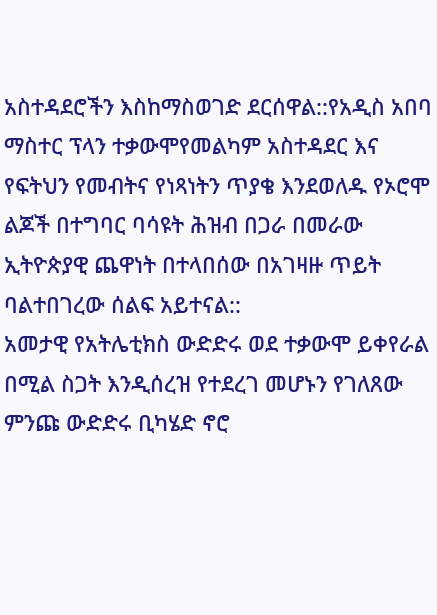አስተዳደሮችን እስከማስወገድ ደርሰዋል::የአዲስ አበባ ማስተር ፕላን ተቃውሞየመልካም አስተዳደር እና የፍትህን የመብትና የነጻነትን ጥያቄ እንደወለዱ የኦሮሞ ልጆች በተግባር ባሳዩት ሕዝብ በጋራ በመራው ኢትዮጵያዊ ጨዋነት በተላበሰው በአገዛዙ ጥይት ባልተበገረው ሰልፍ አይተናል::
አመታዊ የአትሌቲክስ ውድድሩ ወደ ተቃውሞ ይቀየራል በሚል ስጋት እንዲሰረዝ የተደረገ መሆኑን የገለጸው ምንጩ ውድድሩ ቢካሄድ ኖሮ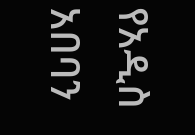የአዲስ አበባን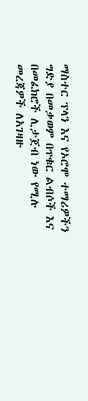ማስተር ፕላን እና የኦሮሞ ተማሪዎችን ግድያ በመቃወም በጥቁር ልብሶች እና በመፈክሮች ሊታጀብ ነው የሚሉ መረጃዎች ለአገዛዙ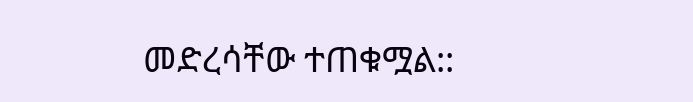መድረሳቸው ተጠቁሟል::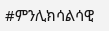#ምንሊክሳልሳዊ